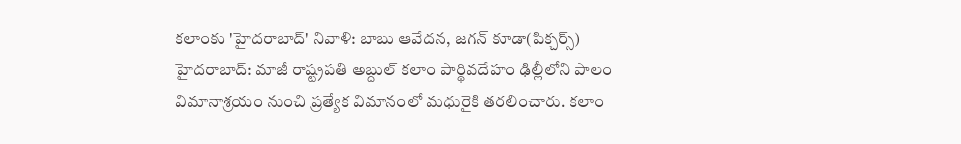కలాంకు 'హైదరాబాద్' నివాళి: బాబు ఆవేదన, జగన్ కూడా(పిక్చర్స్)
హైదరాబాద్: మాజీ రాష్ట్రపతి అబ్దుల్ కలాం పార్థివదేహం ఢిల్లీలోని పాలం విమానాశ్రయం నుంచి ప్రత్యేక విమానంలో మధురైకి తరలించారు. కలాం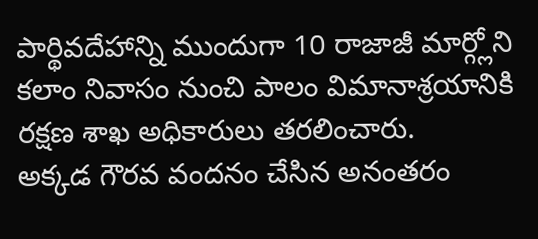పార్థివదేహాన్ని ముందుగా 10 రాజాజీ మార్గ్లోని కలాం నివాసం నుంచి పాలం విమానాశ్రయానికి రక్షణ శాఖ అధికారులు తరలించారు.
అక్కడ గౌరవ వందనం చేసిన అనంతరం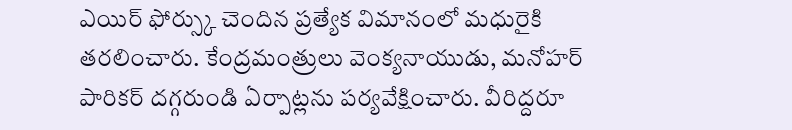ఎయిర్ ఫోర్స్కు చెందిన ప్రత్యేక విమానంలో మధురైకి తరలించారు. కేంద్రమంత్రులు వెంక్యనాయుడు, మనోహర్ పారికర్ దగ్గరుండి ఏర్పాట్లను పర్యవేక్షించారు. వీరిద్దరూ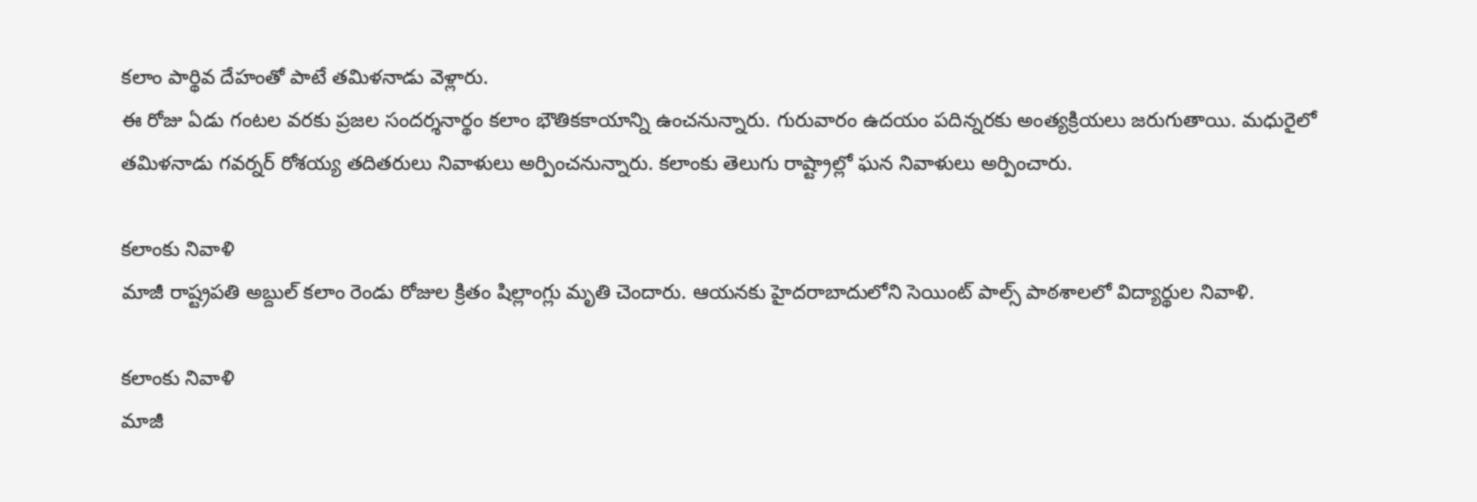కలాం పార్థివ దేహంతో పాటే తమిళనాడు వెళ్లారు.
ఈ రోజు ఏడు గంటల వరకు ప్రజల సందర్శనార్థం కలాం భౌతికకాయాన్ని ఉంచనున్నారు. గురువారం ఉదయం పదిన్నరకు అంత్యక్రియలు జరుగుతాయి. మధురైలో తమిళనాడు గవర్నర్ రోశయ్య తదితరులు నివాళులు అర్పించనున్నారు. కలాంకు తెలుగు రాష్ట్రాల్లో ఘన నివాళులు అర్పించారు.

కలాంకు నివాళి
మాజీ రాష్ట్రపతి అబ్దుల్ కలాం రెండు రోజుల క్రితం షిల్లాంగ్లు మృతి చెందారు. ఆయనకు హైదరాబాదులోని సెయింట్ పాల్స్ పాఠశాలలో విద్యార్థుల నివాళి.

కలాంకు నివాళి
మాజీ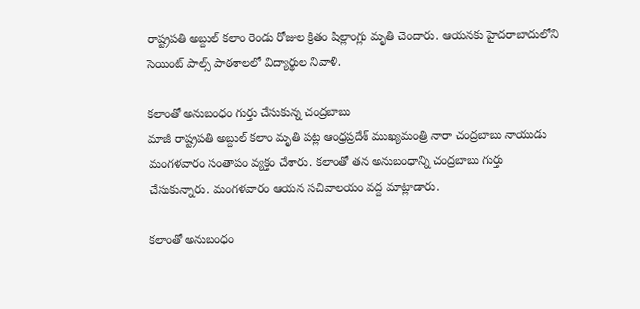రాష్ట్రపతి అబ్దుల్ కలాం రెండు రోజుల క్రితం షిల్లాంగ్లు మృతి చెందారు. ఆయనకు హైదరాబాదులోని సెయింట్ పాల్స్ పాఠశాలలో విద్యార్థుల నివాళి.

కలాంతో అనుబంధం గుర్తు చేసుకున్న చంద్రబాబు
మాజీ రాష్ట్రపతి అబ్దుల్ కలాం మృతి పట్ల ఆంధ్రప్రదేశ్ ముఖ్యమంత్రి నారా చంద్రబాబు నాయుడు మంగళవారం సంతాపం వ్యక్తం చేశారు. కలాంతో తన అనుబంధాన్ని చంద్రబాబు గుర్తు చేసుకున్నారు. మంగళవారం ఆయన సచివాలయం వద్ద మాట్లాడారు.

కలాంతో అనుబంధం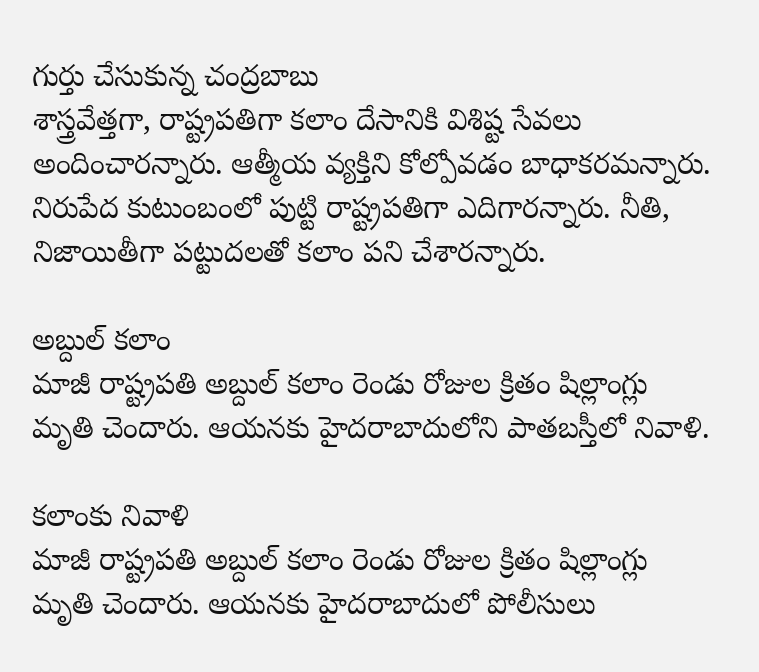గుర్తు చేసుకున్న చంద్రబాబు
శాస్త్రవేత్తగా, రాష్ట్రపతిగా కలాం దేసానికి విశిష్ట సేవలు అందించారన్నారు. ఆత్మీయ వ్యక్తిని కోల్పోవడం బాధాకరమన్నారు. నిరుపేద కుటుంబంలో పుట్టి రాష్ట్రపతిగా ఎదిగారన్నారు. నీతి, నిజాయితీగా పట్టుదలతో కలాం పని చేశారన్నారు.

అబ్దుల్ కలాం
మాజీ రాష్ట్రపతి అబ్దుల్ కలాం రెండు రోజుల క్రితం షిల్లాంగ్లు మృతి చెందారు. ఆయనకు హైదరాబాదులోని పాతబస్తీలో నివాళి.

కలాంకు నివాళి
మాజీ రాష్ట్రపతి అబ్దుల్ కలాం రెండు రోజుల క్రితం షిల్లాంగ్లు మృతి చెందారు. ఆయనకు హైదరాబాదులో పోలీసులు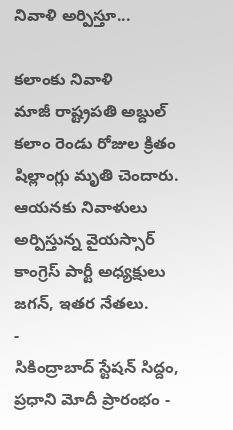నివాళి అర్పిస్తూ...

కలాంకు నివాళి
మాజీ రాష్ట్రపతి అబ్దుల్ కలాం రెండు రోజుల క్రితం షిల్లాంగ్లు మృతి చెందారు. ఆయనకు నివాళులు అర్పిస్తున్న వైయస్సార్ కాంగ్రెస్ పార్టీ అధ్యక్షులు జగన్, ఇతర నేతలు.
-
సికింద్రాబాద్ స్టేషన్ సిద్దం, ప్రధాని మోదీ ప్రారంభం -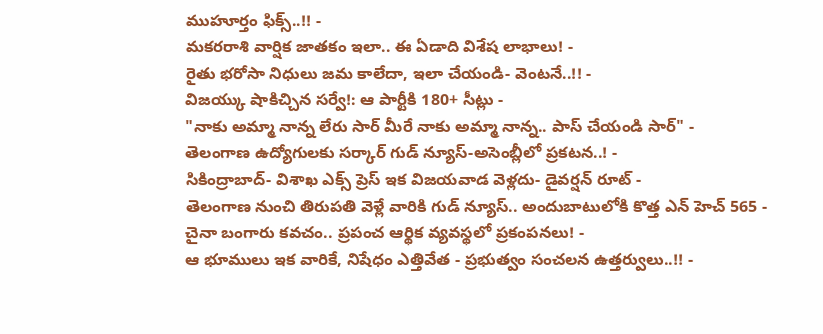ముహూర్తం ఫిక్స్..!! -
మకరరాశి వార్షిక జాతకం ఇలా.. ఈ ఏడాది విశేష లాభాలు! -
రైతు భరోసా నిధులు జమ కాలేదా, ఇలా చేయండి- వెంటనే..!! -
విజయ్కు షాకిచ్చిన సర్వే!: ఆ పార్టీకి 180+ సీట్లు -
"నాకు అమ్మా నాన్న లేరు సార్ మీరే నాకు అమ్మా నాన్న.. పాస్ చేయండి సార్" -
తెలంగాణ ఉద్యోగులకు సర్కార్ గుడ్ న్యూస్-అసెంబ్లీలో ప్రకటన..! -
సికింద్రాబాద్- విశాఖ ఎక్స్ ప్రెస్ ఇక విజయవాడ వెళ్లదు- డైవర్షన్ రూట్ -
తెలంగాణ నుంచి తిరుపతి వెళ్లే వారికి గుడ్ న్యూస్.. అందుబాటులోకి కొత్త ఎన్ హెచ్ 565 -
చైనా బంగారు కవచం.. ప్రపంచ ఆర్థిక వ్యవస్థలో ప్రకంపనలు! -
ఆ భూములు ఇక వారికే, నిషేధం ఎత్తివేత - ప్రభుత్వం సంచలన ఉత్తర్వులు..!! -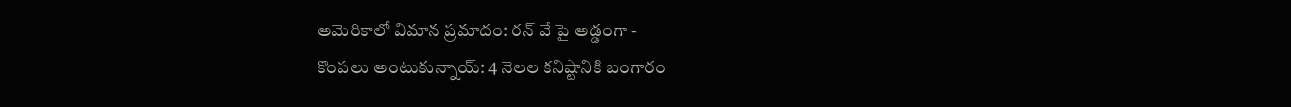అమెరికాలో విమాన ప్రమాదం: రన్ వే పై అడ్డంగా -
కొంపలు అంటుకున్నాయ్: 4 నెలల కనిష్టానికి బంగారం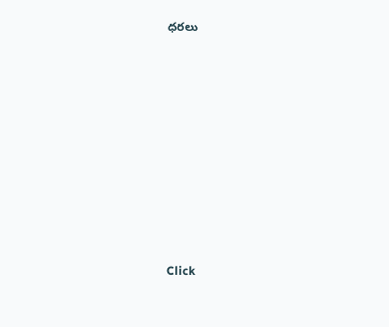ధరలు












Click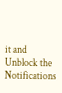it and Unblock the Notifications